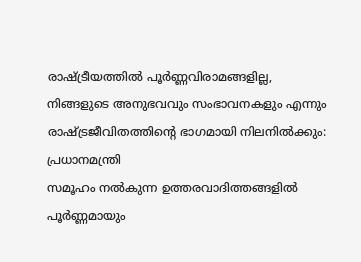രാഷ്ട്രീയത്തിൽ പൂർണ്ണവിരാമങ്ങളില്ല, നിങ്ങളുടെ അനുഭവവും സംഭാവനകളും എന്നും രാഷ്ട്രജീവിതത്തിന്റെ ഭാഗമായി നിലനിൽക്കും: പ്രധാനമന്ത്രി
സമൂഹം നൽകുന്ന ഉത്തരവാദിത്തങ്ങളിൽ പൂർണ്ണമായും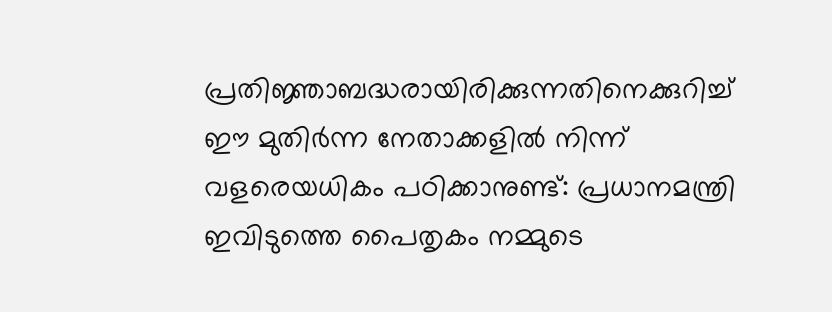പ്രതിജ്ഞാബദ്ധരായിരിക്കുന്നതിനെക്കുറിച്ച് ഈ മുതിർന്ന നേതാക്കളിൽ നിന്ന് വളരെയധികം പഠിക്കാനുണ്ട്: പ്രധാനമന്ത്രി
ഇവിടുത്തെ പൈതൃകം നമ്മുടെ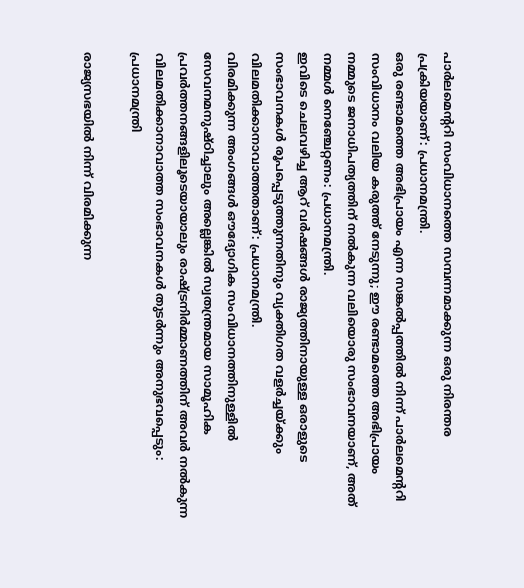പാർലമെന്ററി സംവിധാനത്തെ സമ്പന്നമാക്കുന്ന ഒരു നിരന്തര പ്രക്രിയയാണ്: പ്രധാനമന്ത്രി.
ഒരു രണ്ടാമത്തെ അഭിപ്രായം എന്ന സങ്കൽപ്പത്തിൽ നിന്ന് പാർലമെന്ററി സംവിധാനം വലിയ കരുത്ത് നേടുന്നു; ഈ രണ്ടാമത്തെ അഭിപ്രായം നമ്മുടെ ജനാധിപത്യത്തിന് നൽകുന്ന വലിയൊരു സംഭാവനയാണ്, അത് നമ്മൾ നെഞ്ചേറ്റണം: പ്രധാനമന്ത്രി.
ഇവിടെ ചെലവഴിച്ച ആറ് വർഷങ്ങൾ രാജ്യത്തിനായുള്ള ഒരാളുടെ സംഭാവനകൾ രൂപപ്പെടുത്തുന്നതിനും വ്യക്തിഗത വളർച്ചയ്ക്കും വിലമതിക്കാനാവാത്തതാണ്: പ്രധാനമന്ത്രി.
വിരമിക്കുന്ന അംഗങ്ങൾ ഔദ്യോഗിക സംവിധാനത്തിനുള്ളിൽ സേവനമനുഷ്ഠിച്ചാലും അല്ലെങ്കിൽ സ്വതന്ത്രമായ സാമൂഹിക പ്രവർത്തനങ്ങളിലൂടെയായാലും രാഷ്ട്രനിർമ്മാണത്തിന് അവർ നൽകുന്ന വിലമതിക്കാനാവാത്ത സംഭാവനകൾ തുടർന്നും അനുഭവപ്പെടും: പ്രധാനമന്ത്രി

രാജ്യസഭയിൽ നിന്ന് വിരമിക്കുന്ന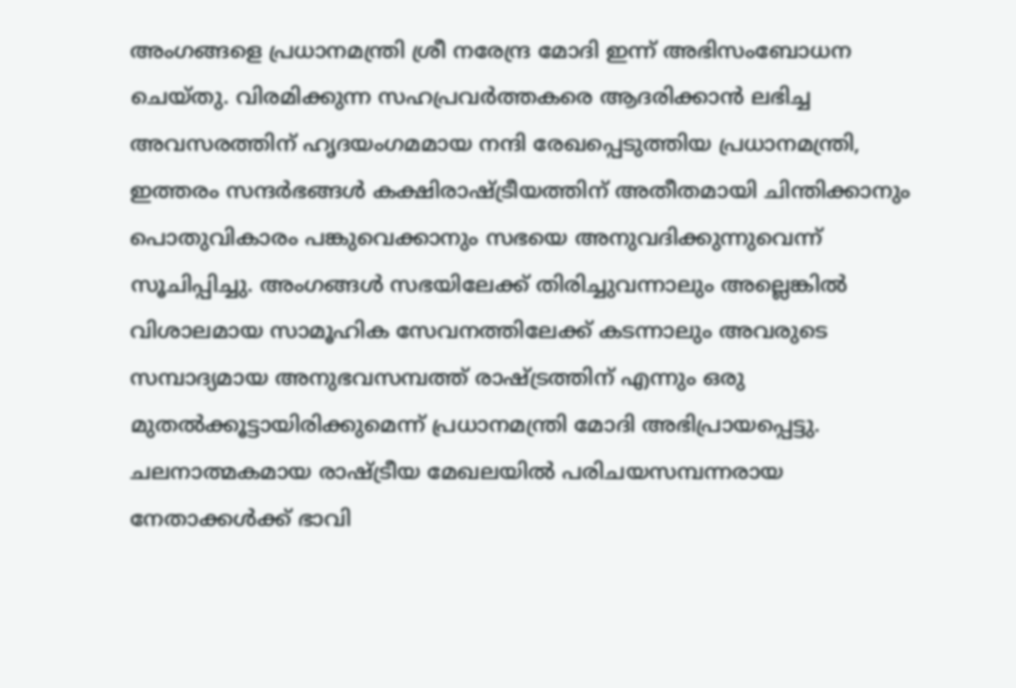അംഗങ്ങളെ പ്രധാനമന്ത്രി ശ്രീ നരേന്ദ്ര മോദി ഇന്ന് അഭിസംബോധന ചെയ്തു. വിരമിക്കുന്ന സഹപ്രവർത്തകരെ ആദരിക്കാൻ ലഭിച്ച അവസരത്തിന് ഹൃദയംഗമമായ നന്ദി രേഖപ്പെടുത്തിയ പ്രധാനമന്ത്രി, ഇത്തരം സന്ദർഭങ്ങൾ കക്ഷിരാഷ്ട്രീയത്തിന് അതീതമായി ചിന്തിക്കാനും പൊതുവികാരം പങ്കുവെക്കാനും സഭയെ അനുവദിക്കുന്നുവെന്ന് സൂചിപ്പിച്ചു. അംഗങ്ങൾ സഭയിലേക്ക് തിരിച്ചുവന്നാലും അല്ലെങ്കിൽ വിശാലമായ സാമൂഹിക സേവനത്തിലേക്ക് കടന്നാലും അവരുടെ സമ്പാദ്യമായ അനുഭവസമ്പത്ത് രാഷ്ട്രത്തിന് എന്നും ഒരു മുതൽക്കൂട്ടായിരിക്കുമെന്ന് പ്രധാനമന്ത്രി മോദി അഭിപ്രായപ്പെട്ടു. ചലനാത്മകമായ രാഷ്ട്രീയ മേഖലയിൽ പരിചയസമ്പന്നരായ നേതാക്കൾക്ക് ഭാവി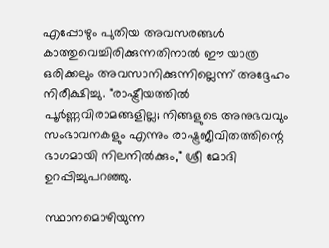എപ്പോഴും പുതിയ അവസരങ്ങൾ കാത്തുവെച്ചിരിക്കുന്നതിനാൽ ഈ യാത്ര ഒരിക്കലും അവസാനിക്കുന്നില്ലെന്ന് അദ്ദേഹം നിരീക്ഷിച്ചു. "രാഷ്ട്രീയത്തിൽ പൂർണ്ണവിരാമങ്ങളില്ല; നിങ്ങളുടെ അനുഭവവും സംഭാവനകളും എന്നും രാഷ്ട്രജീവിതത്തിന്റെ ഭാഗമായി നിലനിൽക്കും," ശ്രീ മോദി ഉറപ്പിച്ചുപറഞ്ഞു.

സ്ഥാനമൊഴിയുന്ന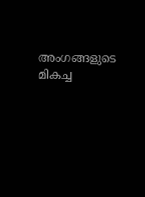അംഗങ്ങളുടെ മികച്ച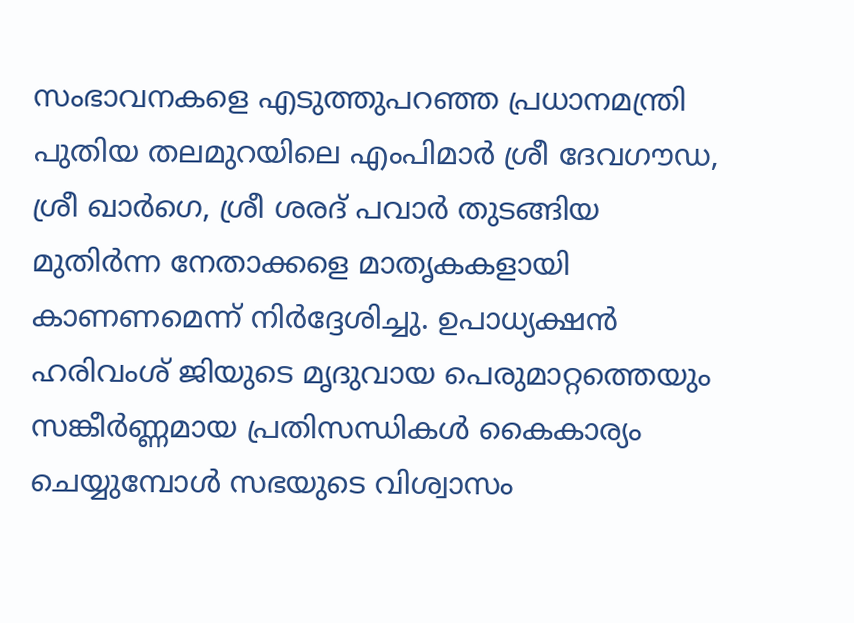സംഭാവനകളെ എടുത്തുപറഞ്ഞ പ്രധാനമന്ത്രി പുതിയ തലമുറയിലെ എംപിമാർ ശ്രീ ദേവഗൗഡ, ശ്രീ ഖാർഗെ, ശ്രീ ശരദ് പവാർ തുടങ്ങിയ മുതിർന്ന നേതാക്കളെ മാതൃകകളായി കാണണമെന്ന് നിർദ്ദേശിച്ചു. ഉപാധ്യക്ഷൻ ഹരിവംശ് ജിയുടെ മൃദുവായ പെരുമാറ്റത്തെയും സങ്കീർണ്ണമായ പ്രതിസന്ധികൾ കൈകാര്യം ചെയ്യുമ്പോൾ സഭയുടെ വിശ്വാസം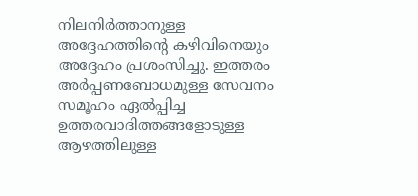നിലനിർത്താനുള്ള അദ്ദേഹത്തിന്റെ കഴിവിനെയും അദ്ദേഹം പ്രശംസിച്ചു. ഇത്തരം അർപ്പണബോധമുള്ള സേവനം സമൂഹം ഏൽപ്പിച്ച ഉത്തരവാദിത്തങ്ങളോടുള്ള ആഴത്തിലുള്ള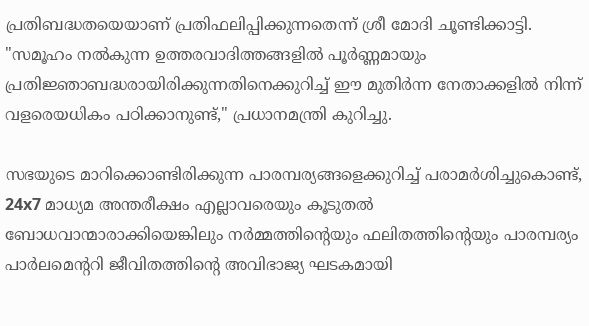പ്രതിബദ്ധതയെയാണ് പ്രതിഫലിപ്പിക്കുന്നതെന്ന് ശ്രീ മോദി ചൂണ്ടിക്കാട്ടി. "സമൂഹം നൽകുന്ന ഉത്തരവാദിത്തങ്ങളിൽ പൂർണ്ണമായും പ്രതിജ്ഞാബദ്ധരായിരിക്കുന്നതിനെക്കുറിച്ച് ഈ മുതിർന്ന നേതാക്കളിൽ നിന്ന് വളരെയധികം പഠിക്കാനുണ്ട്," പ്രധാനമന്ത്രി കുറിച്ചു.

സഭയുടെ മാറിക്കൊണ്ടിരിക്കുന്ന പാരമ്പര്യങ്ങളെക്കുറിച്ച് പരാമർശിച്ചുകൊണ്ട്, 24x7 മാധ്യമ അന്തരീക്ഷം എല്ലാവരെയും കൂടുതൽ ബോധവാന്മാരാക്കിയെങ്കിലും നർമ്മത്തിന്റെയും ഫലിതത്തിൻ്റെയും പാരമ്പര്യം പാർലമെന്ററി ജീവിതത്തിന്റെ അവിഭാജ്യ ഘടകമായി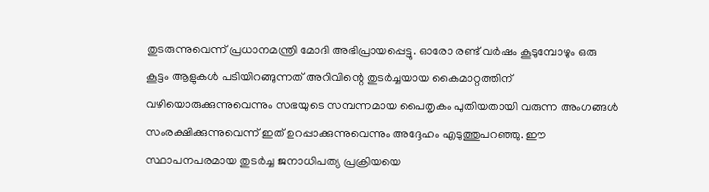തുടരുന്നുവെന്ന് പ്രധാനമന്ത്രി മോദി അഭിപ്രായപ്പെട്ടു. ഓരോ രണ്ട് വർഷം കൂടുമ്പോഴും ഒരു കൂട്ടം ആളുകൾ പടിയിറങ്ങുന്നത് അറിവിന്റെ തുടർച്ചയായ കൈമാറ്റത്തിന് വഴിയൊരുക്കുന്നുവെന്നും സഭയുടെ സമ്പന്നമായ പൈതൃകം പുതിയതായി വരുന്ന അംഗങ്ങൾ സംരക്ഷിക്കുന്നുവെന്ന് ഇത് ഉറപ്പാക്കുന്നുവെന്നും അദ്ദേഹം എടുത്തുപറഞ്ഞു. ഈ സ്ഥാപനപരമായ തുടർച്ച ജനാധിപത്യ പ്രക്രിയയെ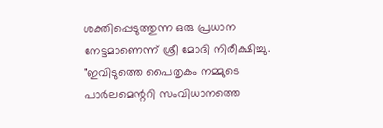ശക്തിപ്പെടുത്തുന്ന ഒരു പ്രധാന നേട്ടമാണെന്ന് ശ്രീ മോദി നിരീക്ഷിച്ചു. "ഇവിടുത്തെ പൈതൃകം നമ്മുടെ പാർലമെന്ററി സംവിധാനത്തെ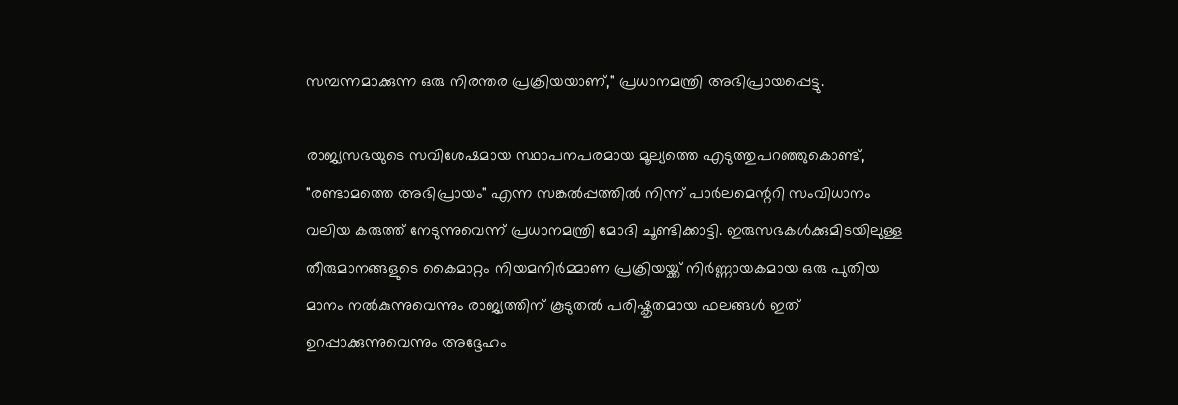സമ്പന്നമാക്കുന്ന ഒരു നിരന്തര പ്രക്രിയയാണ്," പ്രധാനമന്ത്രി അഭിപ്രായപ്പെട്ടു.

രാജ്യസഭയുടെ സവിശേഷമായ സ്ഥാപനപരമായ മൂല്യത്തെ എടുത്തുപറഞ്ഞുകൊണ്ട്, "രണ്ടാമത്തെ അഭിപ്രായം" എന്ന സങ്കൽപ്പത്തിൽ നിന്ന് പാർലമെന്ററി സംവിധാനം വലിയ കരുത്ത് നേടുന്നുവെന്ന് പ്രധാനമന്ത്രി മോദി ചൂണ്ടിക്കാട്ടി. ഇരുസഭകൾക്കുമിടയിലുള്ള തീരുമാനങ്ങളുടെ കൈമാറ്റം നിയമനിർമ്മാണ പ്രക്രിയയ്ക്ക് നിർണ്ണായകമായ ഒരു പുതിയ മാനം നൽകുന്നുവെന്നും രാജ്യത്തിന് കൂടുതൽ പരിഷ്കൃതമായ ഫലങ്ങൾ ഇത് ഉറപ്പാക്കുന്നുവെന്നും അദ്ദേഹം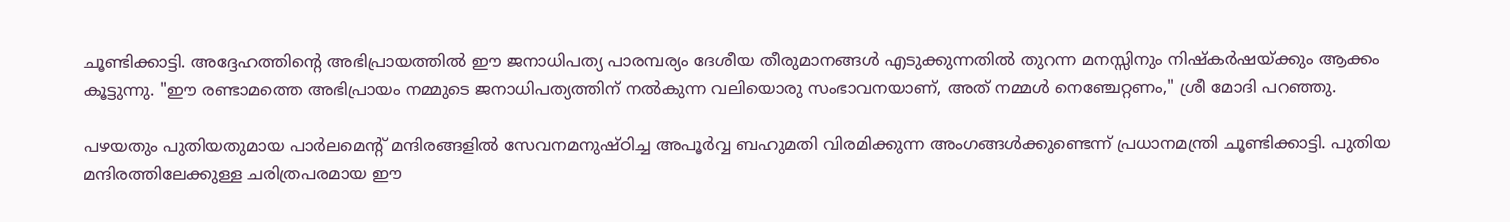ചൂണ്ടിക്കാട്ടി. അദ്ദേഹത്തിന്റെ അഭിപ്രായത്തിൽ ഈ ജനാധിപത്യ പാരമ്പര്യം ദേശീയ തീരുമാനങ്ങൾ എടുക്കുന്നതിൽ തുറന്ന മനസ്സിനും നിഷ്കർഷയ്ക്കും ആക്കം കൂട്ടുന്നു. "ഈ രണ്ടാമത്തെ അഭിപ്രായം നമ്മുടെ ജനാധിപത്യത്തിന് നൽകുന്ന വലിയൊരു സംഭാവനയാണ്, അത് നമ്മൾ നെഞ്ചേറ്റണം," ശ്രീ മോദി പറഞ്ഞു.

പഴയതും പുതിയതുമായ പാർലമെന്റ് മന്ദിരങ്ങളിൽ സേവനമനുഷ്ഠിച്ച അപൂർവ്വ ബഹുമതി വിരമിക്കുന്ന അംഗങ്ങൾക്കുണ്ടെന്ന് പ്രധാനമന്ത്രി ചൂണ്ടിക്കാട്ടി. പുതിയ മന്ദിരത്തിലേക്കുള്ള ചരിത്രപരമായ ഈ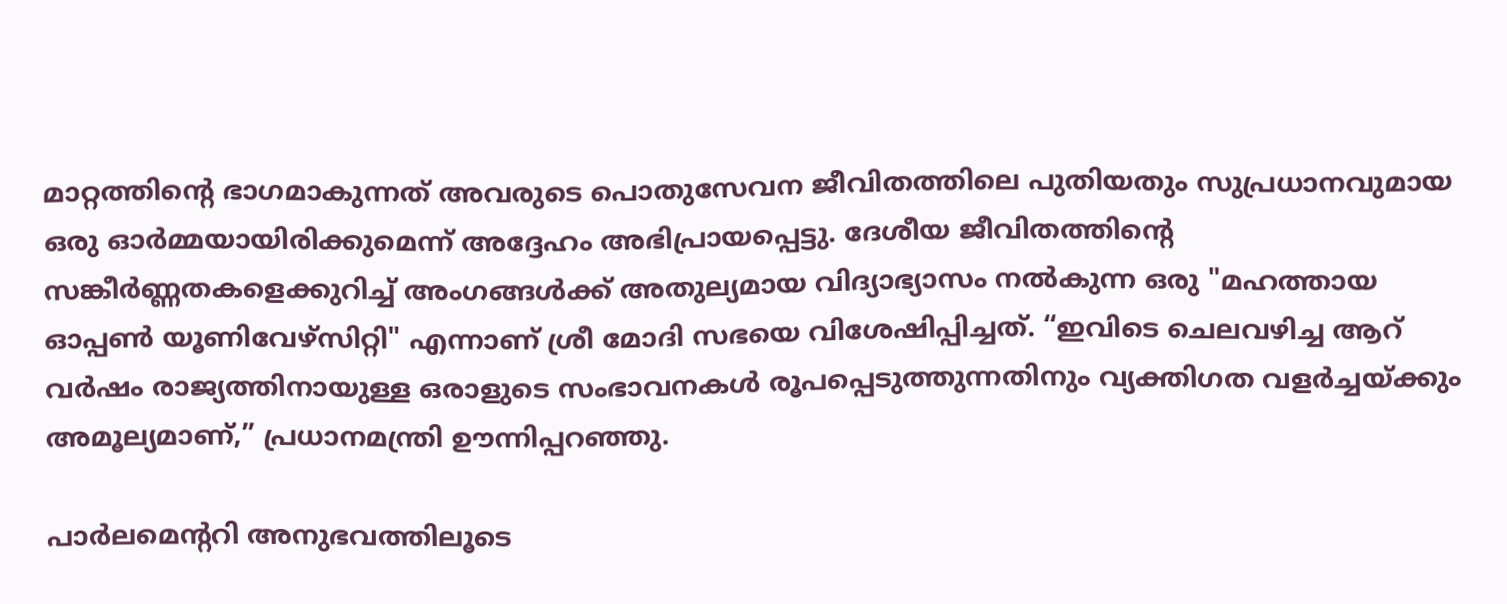മാറ്റത്തിന്റെ ഭാഗമാകുന്നത് അവരുടെ പൊതുസേവന ജീവിതത്തിലെ പുതിയതും സുപ്രധാനവുമായ ഒരു ഓർമ്മയായിരിക്കുമെന്ന് അദ്ദേഹം അഭിപ്രായപ്പെട്ടു. ദേശീയ ജീവിതത്തിന്റെ സങ്കീർണ്ണതകളെക്കുറിച്ച് അംഗങ്ങൾക്ക് അതുല്യമായ വിദ്യാഭ്യാസം നൽകുന്ന ഒരു "മഹത്തായ ഓപ്പൺ യൂണിവേഴ്സിറ്റി" എന്നാണ് ശ്രീ മോദി സഭയെ വിശേഷിപ്പിച്ചത്. “ഇവിടെ ചെലവഴിച്ച ആറ് വർഷം രാജ്യത്തിനായുള്ള ഒരാളുടെ സംഭാവനകൾ രൂപപ്പെടുത്തുന്നതിനും വ്യക്തിഗത വളർച്ചയ്ക്കും അമൂല്യമാണ്,” പ്രധാനമന്ത്രി ഊന്നിപ്പറഞ്ഞു.

പാർലമെന്ററി അനുഭവത്തിലൂടെ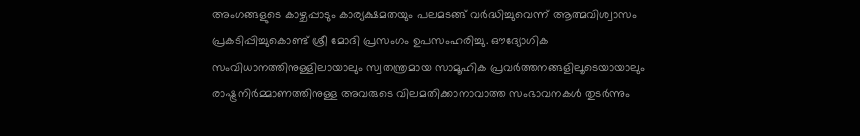അംഗങ്ങളുടെ കാഴ്ചപ്പാടും കാര്യക്ഷമതയും പലമടങ്ങ് വർദ്ധിച്ചുവെന്ന് ആത്മവിശ്വാസം പ്രകടിപ്പിച്ചുകൊണ്ട് ശ്രീ മോദി പ്രസംഗം ഉപസംഹരിച്ചു. ഔദ്യോഗിക സംവിധാനത്തിനുള്ളിലായാലും സ്വതന്ത്രമായ സാമൂഹിക പ്രവർത്തനങ്ങളിലൂടെയായാലും രാഷ്ട്രനിർമ്മാണത്തിനുള്ള അവരുടെ വിലമതിക്കാനാവാത്ത സംഭാവനകൾ തുടർന്നും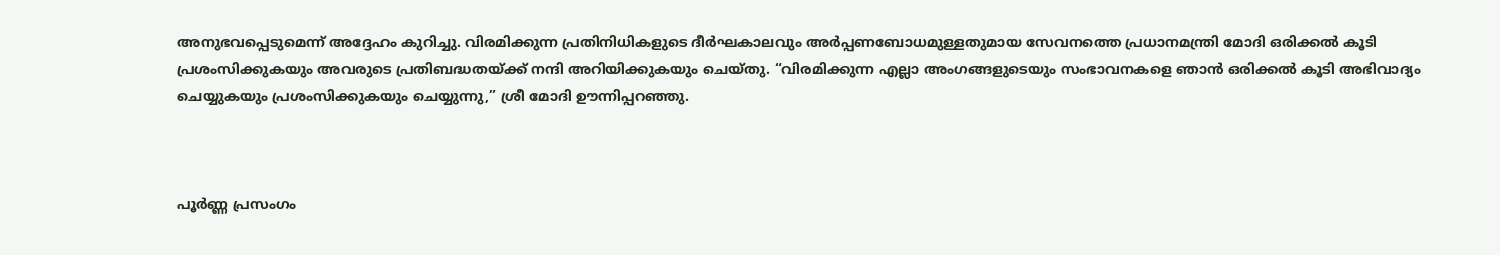അനുഭവപ്പെടുമെന്ന് അദ്ദേഹം കുറിച്ചു. വിരമിക്കുന്ന പ്രതിനിധികളുടെ ദീർഘകാലവും അർപ്പണബോധമുള്ളതുമായ സേവനത്തെ പ്രധാനമന്ത്രി മോദി ഒരിക്കൽ കൂടി പ്രശംസിക്കുകയും അവരുടെ പ്രതിബദ്ധതയ്ക്ക് നന്ദി അറിയിക്കുകയും ചെയ്തു. “വിരമിക്കുന്ന എല്ലാ അംഗങ്ങളുടെയും സംഭാവനകളെ ഞാൻ ഒരിക്കൽ കൂടി അഭിവാദ്യം ചെയ്യുകയും പ്രശംസിക്കുകയും ചെയ്യുന്നു,” ശ്രീ മോദി ഊന്നിപ്പറഞ്ഞു.



പൂർണ്ണ പ്രസംഗം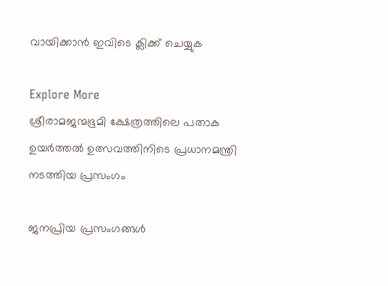വായിക്കാൻ ഇവിടെ ക്ലിക്ക് ചെയ്യുക

Explore More
ശ്രീരാമജന്മഭൂമി ക്ഷേത്രത്തിലെ പതാക ഉയർത്തൽ ഉത്സവത്തിനിടെ പ്രധാനമന്ത്രി നടത്തിയ പ്രസംഗം

ജനപ്രിയ പ്രസംഗങ്ങൾ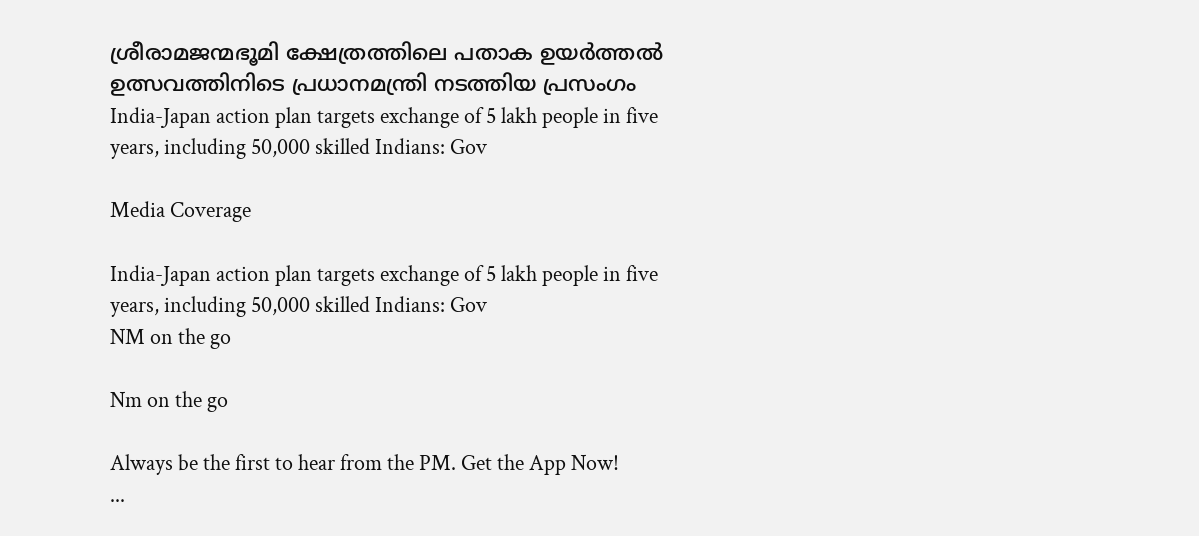ശ്രീരാമജന്മഭൂമി ക്ഷേത്രത്തിലെ പതാക ഉയർത്തൽ ഉത്സവത്തിനിടെ പ്രധാനമന്ത്രി നടത്തിയ പ്രസംഗം
India-Japan action plan targets exchange of 5 lakh people in five years, including 50,000 skilled Indians: Gov

Media Coverage

India-Japan action plan targets exchange of 5 lakh people in five years, including 50,000 skilled Indians: Gov
NM on the go

Nm on the go

Always be the first to hear from the PM. Get the App Now!
...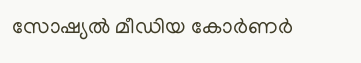സോഷ്യൽ മീഡിയ കോർണർ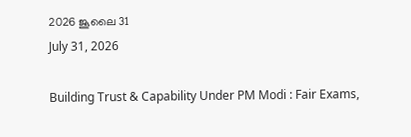2026 ജൂലൈ 31
July 31, 2026

Building Trust & Capability Under PM Modi : Fair Exams,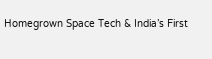Homegrown Space Tech & India’s First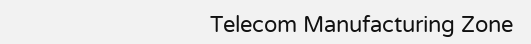Telecom Manufacturing Zone